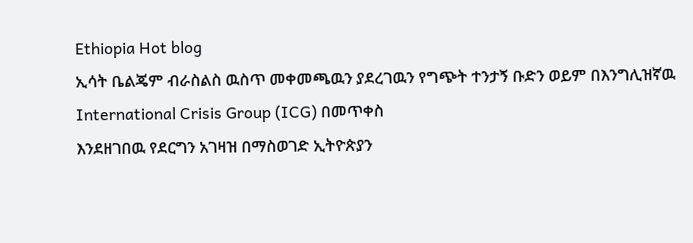Ethiopia Hot blog
ኢሳት ቤልጄም ብራስልስ ዉስጥ መቀመጫዉን ያደረገዉን የግጭት ተንታኝ ቡድን ወይም በእንግሊዝኛዉ International Crisis Group (ICG) በመጥቀስ
እንደዘገበዉ የደርግን አገዛዝ በማስወገድ ኢትዮጵያን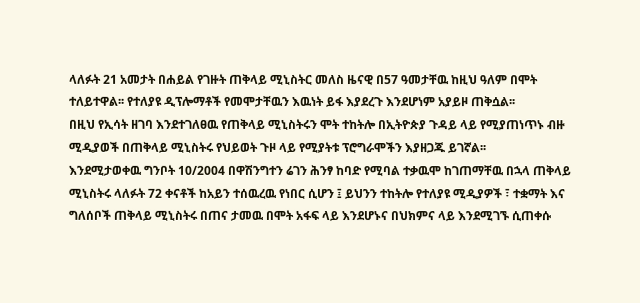ላለፉት 21 አመታት በሐይል የገዙት ጠቅላይ ሚኒስትር መለስ ዜናዊ በ57 ዓመታቸዉ ከዚህ ዓለም በሞት ተለይተዋል፡፡ የተለያዩ ዲፕሎማቶች የመሞታቸዉን እዉነት ይፋ እያደረጉ እንደሆነም አያይዞ ጠቅሷል፡፡
በዚህ የኢሳት ዘገባ እንደተገለፀዉ የጠቅላይ ሚኒስትሩን ሞት ተከትሎ በኢትዮጵያ ጉዳይ ላይ የሚያጠነጥኑ ብዙ ሚዲያወች በጠቅላይ ሚኒስትሩ የህይወት ጉዞ ላይ የሚያትቱ ፕሮግራሞችን እያዘጋጁ ይገኛል፡፡
እንደሚታወቀዉ ግንቦት 10/2004 በዋሽንግተን ሬገን ሕንፃ ከባድ የሚባል ተቃዉሞ ከገጠማቸዉ በኋላ ጠቅላይ ሚኒስትሩ ላለፉት 72 ቀናቶች ከአይን ተሰዉረዉ የነበር ሲሆን ፤ ይህንን ተከትሎ የተለያዩ ሚዲያዎች ፣ ተቋማት እና ግለሰቦች ጠቅላይ ሚኒስትሩ በጠና ታመዉ በሞት አፋፍ ላይ እንደሆኑና በህክምና ላይ እንደሚገኙ ሲጠቀሱ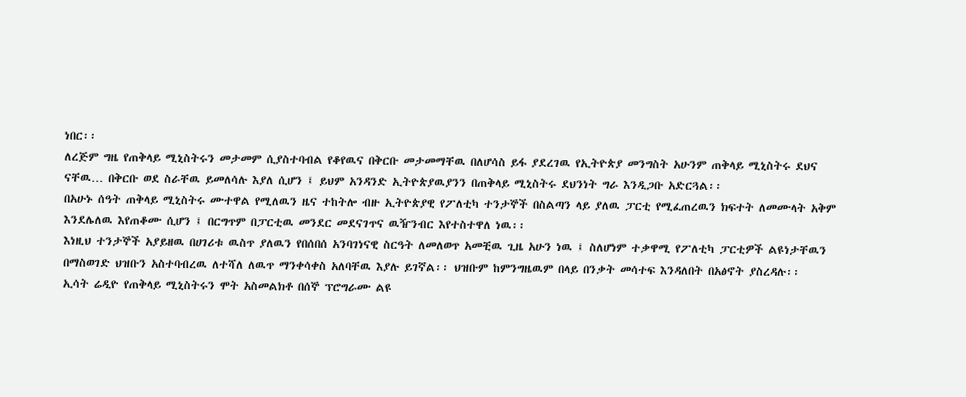ነበር፡፡
ለረጅም ግዜ የጠቅላይ ሚኒስትሩን መታመም ሲያስተባብል የቆየዉና በቅርቡ መታመማቸዉ በለሆሳስ ይፋ ያደረገዉ የኢትዮጵያ መንግስት አሁንም ጠቅላይ ሚኒስትሩ ደህና ናቸዉ… በቅርቡ ወደ ስራቸዉ ይመለሳሉ እያለ ሲሆን ፤ ይህም አንዳንድ ኢትዮጵያዉያንን በጠቅላይ ሚኒስትሩ ደህንነት ግራ እንዲጋቡ አድርጓል፡፡
በአሁኑ ሰዓት ጠቅላይ ሚኒስትሩ ሙተዋል የሚለዉን ዜና ተከትሎ ብዙ ኢትዮጵያዊ የፖለቲካ ተንታኞች በስልጣን ላይ ያለዉ ፓርቲ የሚፈጠረዉን ክፍተት ለመሙላት አቅም እንደሌለዉ እየጠቆሙ ሲሆን ፤ በርግጥም በፓርቲዉ መንደር መደናገጥና ዉዥንብር እየተስተዋለ ነዉ፡፡
እነዚህ ተንታኞች አያይዘዉ በሀገሪቱ ዉስጥ ያለዉን የበሰበሰ አንባገነናዊ ስርዓት ለመለወጥ አመቺዉ ጊዜ አሁን ነዉ ፤ ስለሆነም ተቃዋሚ የፖለቲካ ፓርቲዎች ልዩነታቸዉን በማስወገድ ህዝቡን አስተባብረዉ ለተሻለ ለዉጥ ማንቀሳቀስ አለባቸዉ እያሉ ይገኛል፡፡ ህዝቡም ከምንግዜዉም በላይ በንቃት መሳተፍ እንዳለበት በአፅኖት ያስረዳሉ፡፡
ኢሳት ሬዲዮ የጠቅላይ ሚኒስትሩን ሞት አስመልክቶ በሰኞ ፕሮግራሙ ልዩ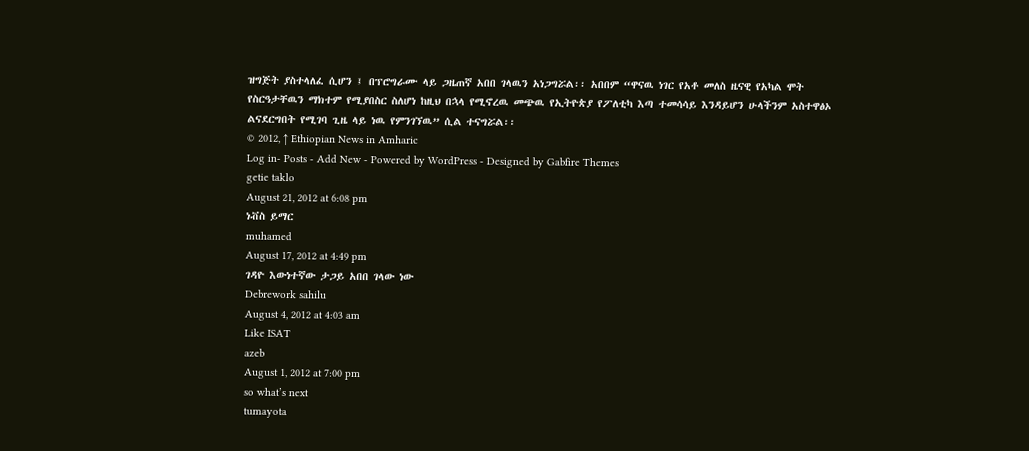ዝግጅት ያስተላለፈ ሲሆን ፤ በፕሮግራሙ ላይ ጋዜጠኛ አበበ ገላዉን አነጋግሯል፡፡ አበበም “ዋናዉ ነገር የአቶ መለስ ዜናዊ የአካል ሞት የስርዓታቸዉን ማክተም የሚያበስር ስለሆነ ከዚህ በኋላ የሚኖረዉ መጭዉ የኢትዮጵያ የፖለቲካ እጣ ተመሳሳይ እንዳይሆን ሁላችንም አስተዋፅኦ ልናደርግበት የሚገባ ጊዜ ላይ ነዉ የምንገኘዉ” ሲል ተናግሯል፡፡
© 2012, ↑ Ethiopian News in Amharic
Log in- Posts - Add New - Powered by WordPress - Designed by Gabfire Themes
getie taklo
August 21, 2012 at 6:08 pm
ነቭስ ይማር
muhamed
August 17, 2012 at 4:49 pm
ገዳዮ እውነተኛው ታጋይ አበበ ገላው ነው
Debrework sahilu
August 4, 2012 at 4:03 am
Like ISAT
azeb
August 1, 2012 at 7:00 pm
so what’s next
tumayota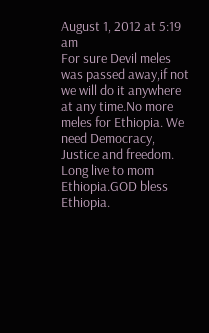August 1, 2012 at 5:19 am
For sure Devil meles was passed away,if not we will do it anywhere at any time.No more meles for Ethiopia. We need Democracy, Justice and freedom. Long live to mom Ethiopia.GOD bless Ethiopia.